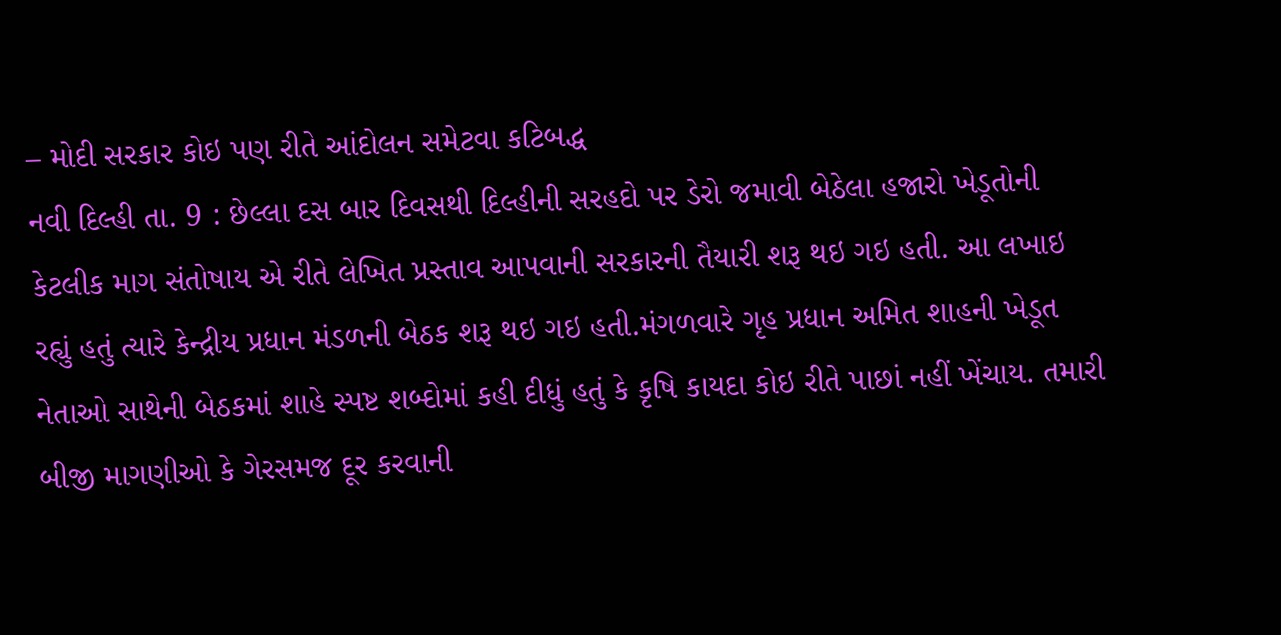– મોદી સરકાર કોઇ પણ રીતે આંદોલન સમેટવા કટિબદ્ધ
નવી દિલ્હી તા. 9 : છેલ્લા દસ બાર દિવસથી દિલ્હીની સરહદો પર ડેરો જમાવી બેઠેલા હજારો ખેડૂતોની કેટલીક માગ સંતોષાય એ રીતે લેખિત પ્રસ્તાવ આપવાની સરકારની તૈયારી શરૂ થઇ ગઇ હતી. આ લખાઇ રહ્યું હતું ત્યારે કેન્દ્રીય પ્રધાન મંડળની બેઠક શરૂ થઇ ગઇ હતી.મંગળવારે ગૃહ પ્રધાન અમિત શાહની ખેડૂત નેતાઓ સાથેની બેઠકમાં શાહે સ્પષ્ટ શબ્દોમાં કહી દીધું હતું કે કૃષિ કાયદા કોઇ રીતે પાછાં નહીં ખેંચાય. તમારી બીજી માગણીઓ કે ગેરસમજ દૂર કરવાની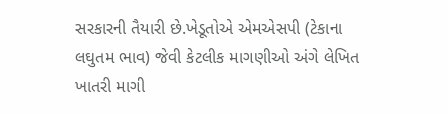સરકારની તૈયારી છે.ખેડૂતોએ એમએસપી (ટેકાના લઘુતમ ભાવ) જેવી કેટલીક માગણીઓ અંગે લેખિત ખાતરી માગી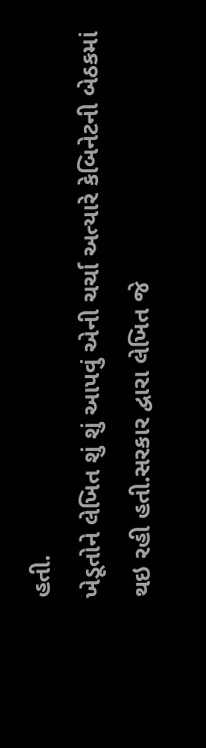હતી.
ખેડૂતોને લેખિત શું શું આપવું એની ચર્ચા અત્યારે કેબિનેટની બેઠકમાં થઇ રહી હતી.સરકાર દ્વારા લેખિત જે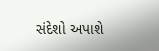સંદેશો અપાશે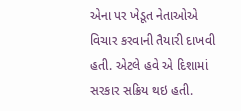એના પર ખેડૂત નેતાઓએ વિચાર કરવાની તૈયારી દાખવી હતી. એટલે હવે એ દિશામાં સરકાર સક્રિય થઇ હતી.